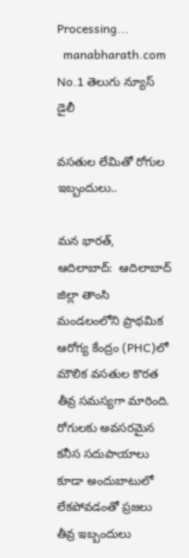Processing...
  manabharath.com
No.1 తెలుగు న్యూస్ డైలీ

వసతుల లేమితో రోగుల ఇబ్బందులు..

మన భారత్, ఆదిలాబాద్:  ఆదిలాబాద్ జిల్లా తాంసి మండలంలోని ప్రాథమిక ఆరోగ్య కేంద్రం (PHC)లో మౌలిక వసతుల కొరత తీవ్ర సమస్యగా మారింది. రోగులకు అవసరమైన కనీస సదుపాయాలు కూడా అందుబాటులో లేకపోవడంతో ప్రజలు తీవ్ర ఇబ్బందులు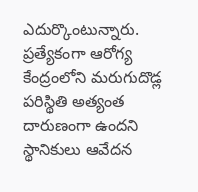ఎదుర్కొంటున్నారు. ప్రత్యేకంగా ఆరోగ్య కేంద్రంలోని మరుగుదొడ్ల పరిస్థితి అత్యంత దారుణంగా ఉందని స్థానికులు ఆవేదన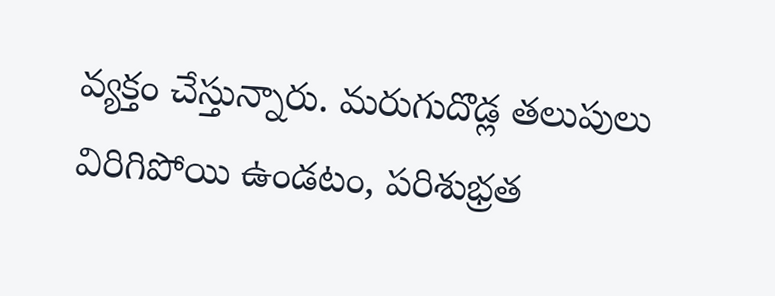వ్యక్తం చేస్తున్నారు. మరుగుదొడ్ల తలుపులు విరిగిపోయి ఉండటం, పరిశుభ్రత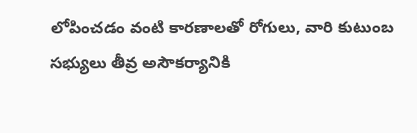లోపించడం వంటి కారణాలతో రోగులు, వారి కుటుంబ సభ్యులు తీవ్ర అసౌకర్యానికి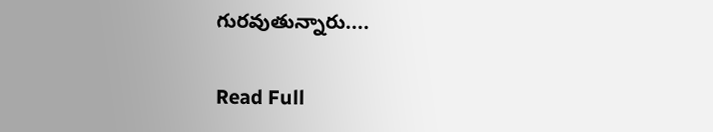గురవుతున్నారు....

Read Full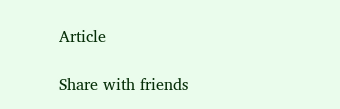Article

Share with friends